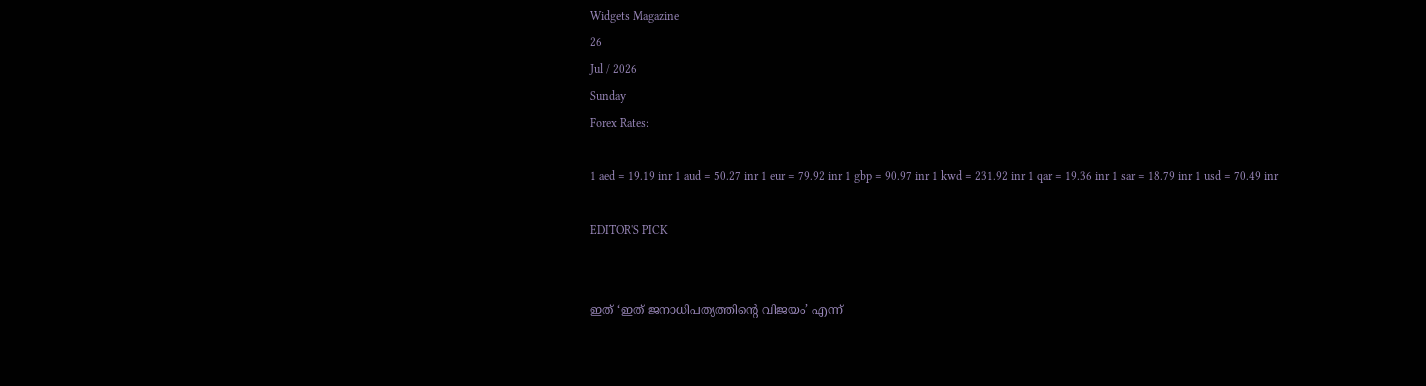Widgets Magazine
26
Jul / 2026
Sunday
Forex Rates:

1 aed = 19.19 inr 1 aud = 50.27 inr 1 eur = 79.92 inr 1 gbp = 90.97 inr 1 kwd = 231.92 inr 1 qar = 19.36 inr 1 sar = 18.79 inr 1 usd = 70.49 inr

EDITOR'S PICK


ഇത് ‘ഇത് ജനാധിപത്യത്തിന്റെ വിജയം’ എന്ന്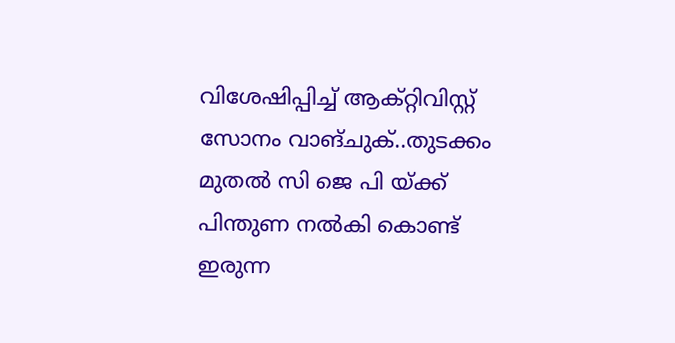വിശേഷിപ്പിച്ച് ആക്റ്റിവിസ്റ്റ് സോനം വാങ്ചുക്..തുടക്കം മുതൽ സി ജെ പി യ്ക്ക് പിന്തുണ നൽകി കൊണ്ട് ഇരുന്ന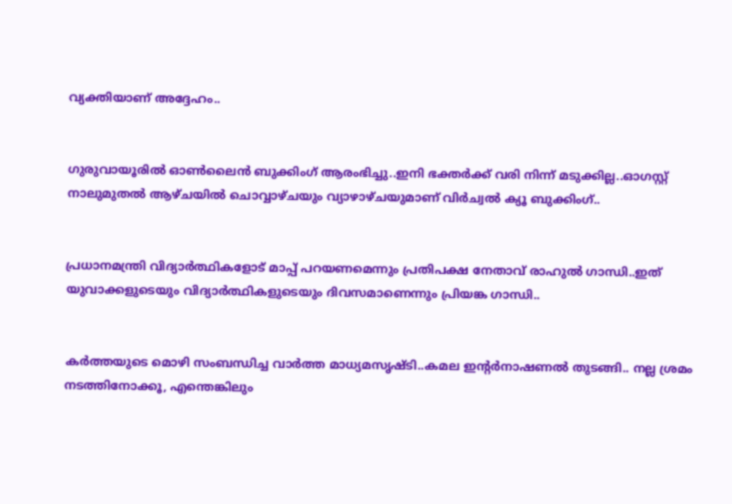വ്യക്തിയാണ് അദ്ദേഹം..


ഗുരുവായൂരിൽ ഓൺലൈൻ ബുക്കിംഗ് ആരംഭിച്ചു..ഇനി ഭക്തർക്ക് വരി നിന്ന് മടുക്കില്ല..ഓഗസ്റ്റ് നാലുമുതൽ ആഴ്ചയിൽ ചൊവ്വാഴ്ചയും വ്യാഴാഴ്ചയുമാണ് വിർച്വൽ ക്യൂ ബുക്കിംഗ്..


പ്രധാനമന്ത്രി വിദ്യാര്‍ത്ഥികളോട് മാപ്പ് പറയണമെന്നും പ്രതിപക്ഷ നേതാവ് രാഹുല്‍ ഗാന്ധി..ഇത് യുവാക്കളുടെയും വിദ്യാര്‍ത്ഥികളുടെയും ദിവസമാണെന്നും പ്രിയങ്ക ഗാന്ധി..


കര്‍ത്തയുടെ മൊഴി സംബന്ധിച്ച വാര്‍ത്ത മാധ്യമസൃഷ്ടി..കമല ഇന്റര്‍നാഷണല്‍ തുടങ്ങി.. നല്ല ശ്രമം നടത്തിനോക്കൂ, എന്തെങ്കിലും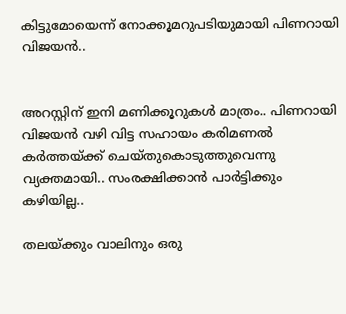കിട്ടുമോയെന്ന് നോക്കൂമറുപടിയുമായി പിണറായി വിജയന്‍..


അറസ്റ്റിന് ഇനി മണിക്കൂറുകള്‍ മാത്രം.. പിണറായി വിജയന്‍ വഴി വിട്ട സഹായം കരിമണല്‍ കര്‍ത്തയ്ക്ക് ചെയ്തുകൊടുത്തുവെന്നു വ്യക്തമായി.. സംരക്ഷിക്കാന്‍ പാര്‍ട്ടിക്കും കഴിയില്ല..

തലയ്ക്കും വാലിനും ഒരു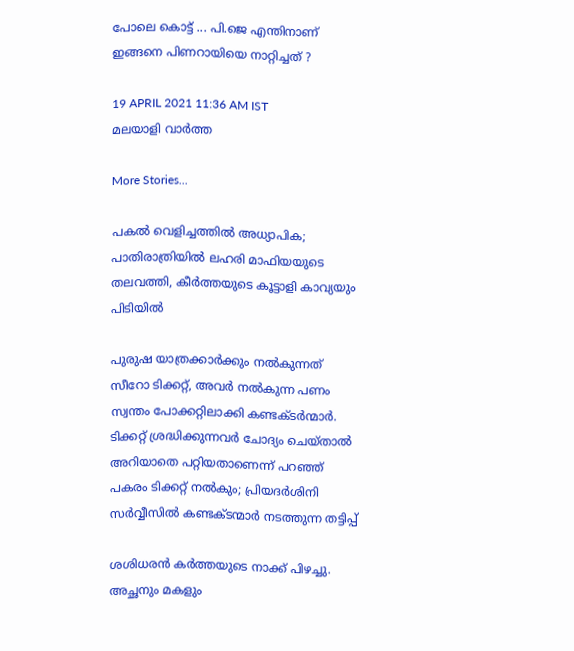പോലെ കൊട്ട് ... പി.ജെ എന്തിനാണ് ഇങ്ങനെ പിണറായിയെ നാറ്റിച്ചത് ?

19 APRIL 2021 11:36 AM IST
മലയാളി വാര്‍ത്ത

More Stories...

പകൽ വെളിച്ചത്തിൽ അധ്യാപിക; പാതിരാത്രിയിൽ ലഹരി മാഫിയയുടെ തലവത്തി, കീർത്തയുടെ കൂട്ടാളി കാവ്യയും പിടിയിൽ

പുരുഷ യാത്രക്കാർക്കും നൽകുന്നത് സീറോ ടിക്കറ്റ്, അവർ നൽകുന്ന പണം സ്വന്തം പോക്കറ്റിലാക്കി കണ്ടക്ടർന്മാർ. ടിക്കറ്റ് ശ്രദ്ധിക്കുന്നവർ ചോദ്യം ചെയ്താൽ അറിയാതെ പറ്റിയതാണെന്ന് പറഞ്ഞ് പകരം ടിക്കറ്റ് നൽകും; പ്രിയദർശിനി സർവ്വീസിൽ കണ്ടക്ടന്മാർ നടത്തുന്ന തട്ടിപ്പ്

ശശിധരൻ കർത്തയുടെ നാക്ക് പിഴച്ചു. അച്ഛനും മകളും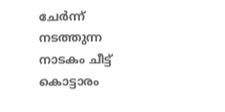ചേർന്ന് നടത്തുന്ന നാടകം ചീട്ട് കൊട്ടാരം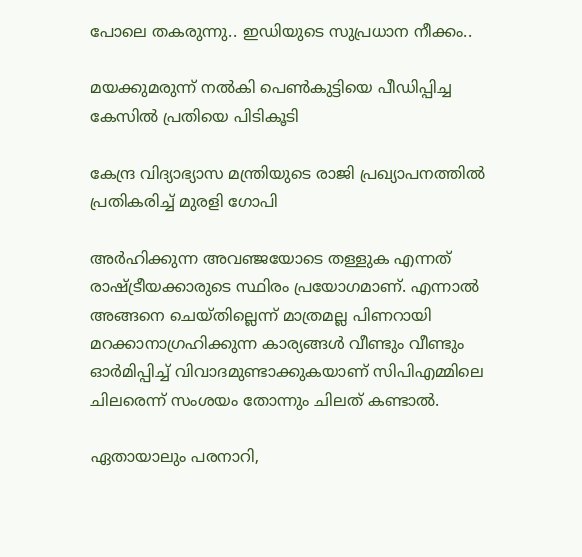പോലെ തകരുന്നു.. ഇഡിയുടെ സുപ്രധാന നീക്കം..

മയക്കുമരുന്ന് നല്‍കി പെണ്‍കുട്ടിയെ പീഡിപ്പിച്ച കേസില്‍ പ്രതിയെ പിടികൂടി

കേന്ദ്ര വിദ്യാഭ്യാസ മന്ത്രിയുടെ രാജി പ്രഖ്യാപനത്തില്‍ പ്രതികരിച്ച് മുരളി ഗോപി

അര്‍ഹിക്കുന്ന അവഞ്ജയോടെ തള്ളുക എന്നത് രാഷ്ട്രീയക്കാരുടെ സ്ഥിരം പ്രയോഗമാണ്. എന്നാല്‍ അങ്ങനെ ചെയ്തില്ലെന്ന് മാത്രമല്ല പിണറായി മറക്കാനാഗ്രഹിക്കുന്ന കാര്യങ്ങള്‍ വീണ്ടും വീണ്ടും ഓര്‍മിപ്പിച്ച് വിവാദമുണ്ടാക്കുകയാണ് സിപിഎമ്മിലെ ചിലരെന്ന് സംശയം തോന്നും ചിലത് കണ്ടാല്‍.

ഏതായാലും പരനാറി,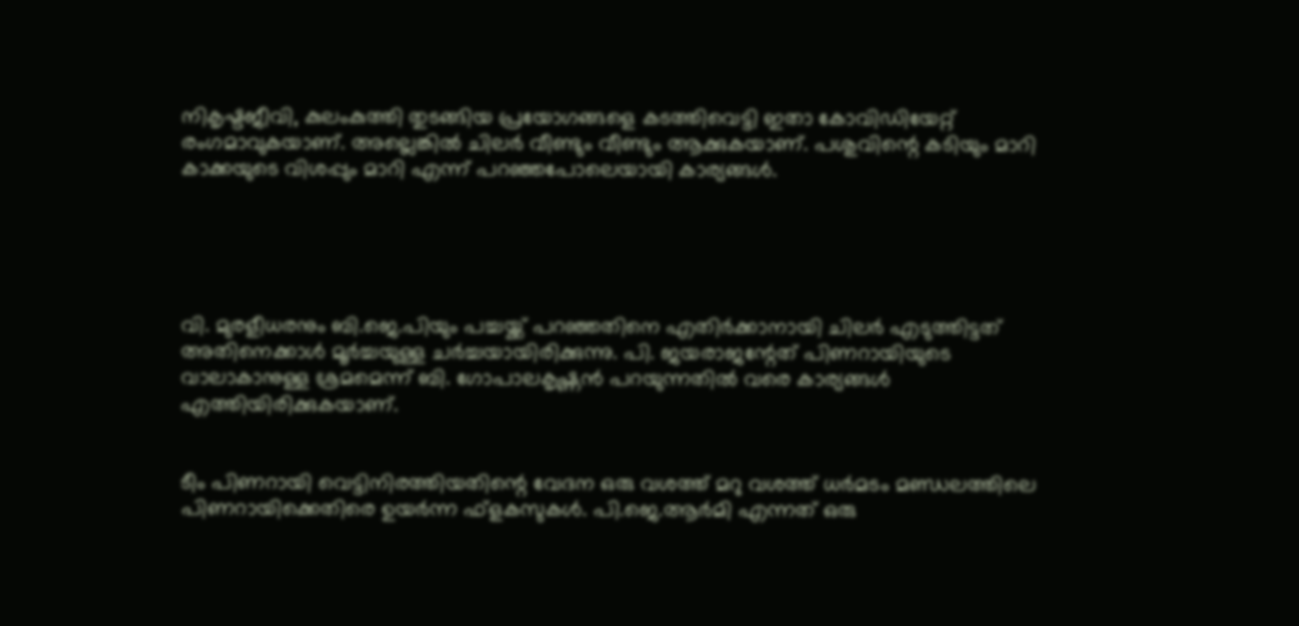നികൃഷ്ടജീവി, കുലംകുത്തി തുടങ്ങിയ പ്രയോഗങ്ങളെ കടത്തിവെട്ടി ഇതാ കോവിഡിയേറ്റ് രംഗമാവുകയാണ്. അല്ലെങ്കില്‍ ചിലര്‍ വീണ്ടും വീണ്ടും ആക്കുകയാണ്. പശുവിന്റെ കടിയും മാറി കാക്കയുടെ വിശപ്പും മാറി എന്ന് പറഞ്ഞപോലെയായി കാര്യങ്ങള്‍.





വി. മുരളീധരനും ബി.ജെ.പിയും പച്ചയ്ക്ക് പറഞ്ഞതിനെ എതിര്‍ക്കാനായി ചിലര്‍ എടുത്തിട്ടത് അതിനെക്കാള്‍ മൂര്‍ച്ചയുള്ള ചര്‍ച്ചയായിരിക്കുന്നു. പി. ജയരാജന്റേത് പിണറായിയുടെ വാലാകാനുള്ള ശ്രമമെന്ന് ബി. ഗോപാലകൃഷ്ണന്‍ പറയുന്നതില്‍ വരെ കാര്യങ്ങള്‍ എത്തിയിരിക്കുകയാണ്.


ടീം പിണറായി വെട്ടിനിരത്തിയതിന്റെ വേദന ഒരു വശത്ത് മറു വശത്ത് ധര്‍മടം മണ്ഡലത്തിലെ പിണറായിക്കെതിരെ ഉയര്‍ന്ന ഫ്ളകസുകള്‍. പി.ജെ.ആര്‍മി എന്നത് ഒരു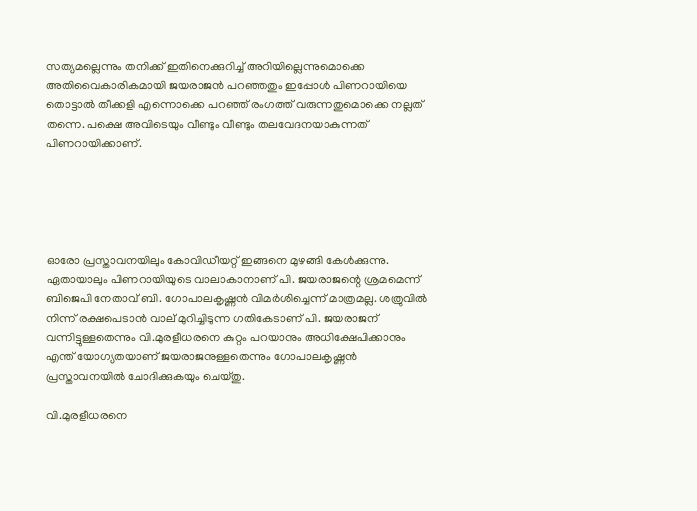സത്യമല്ലെന്നും തനിക്ക് ഇതിനെക്കുറിച്ച് അറിയില്ലെന്നുമൊക്കെ അതിവൈകാരികമായി ജയരാജന്‍ പറഞ്ഞതും ഇപ്പോള്‍ പിണറായിയെ തൊട്ടാല്‍ തീക്കളി എന്നൊക്കെ പറഞ്ഞ് രംഗത്ത് വരുന്നതുമൊക്കെ നല്ലത് തന്നെ. പക്ഷെ അവിടെയും വീണ്ടും വീണ്ടും തലവേദനയാകുന്നത് പിണറായിക്കാണ്.





ഓരോ പ്രസ്താവനയിലും കോവിഡീയറ്റ് ഇങ്ങനെ മുഴങ്ങി കേള്‍ക്കുന്നു. ഏതായാലും പിണറായിയുടെ വാലാകാനാണ് പി. ജയരാജന്റെ ശ്രമമെന്ന് ബിജെപി നേതാവ് ബി. ഗോപാലകൃഷ്ണന്‍ വിമര്‍ശിച്ചെന്ന് മാത്രമല്ല. ശത്രുവില്‍ നിന്ന് രക്ഷപെടാന്‍ വാല് മുറിച്ചിടുന്ന ഗതികേടാണ് പി. ജയരാജന് വന്നിട്ടുള്ളതെന്നും വി.മുരളീധരനെ കുറ്റം പറയാനും അധിക്ഷേപിക്കാനും എന്ത് യോഗ്യതയാണ് ജയരാജനുള്ളതെന്നും ഗോപാലകൃഷ്ണന്‍ പ്രസ്താവനയില്‍ ചോദിക്കുകയും ചെയ്തു.

വി.മുരളീധരനെ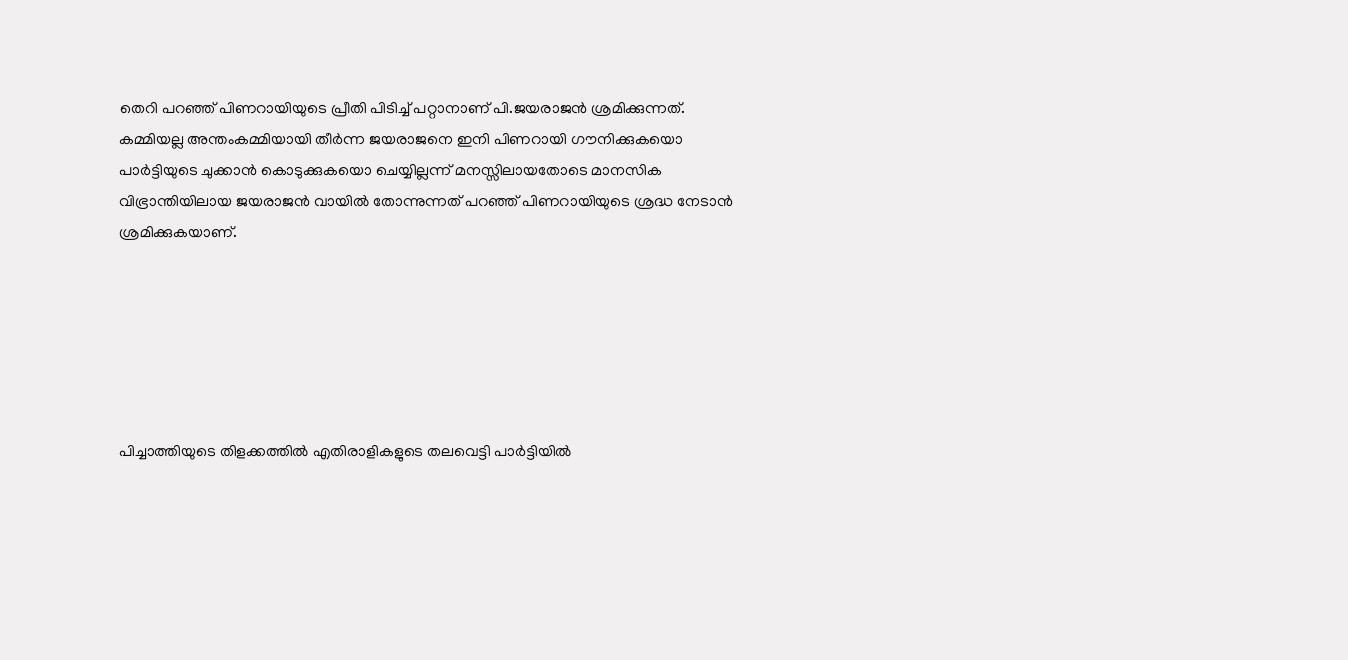തെറി പറഞ്ഞ് പിണറായിയുടെ പ്രീതി പിടിച്ച് പറ്റാനാണ് പി.ജയരാജന്‍ ശ്രമിക്കുന്നത്. കമ്മിയല്ല അന്തംകമ്മിയായി തീര്‍ന്ന ജയരാജനെ ഇനി പിണറായി ഗൗനിക്കുകയൊ പാര്‍ട്ടിയുടെ ചുക്കാന്‍ കൊടുക്കുകയൊ ചെയ്യില്ലന്ന് മനസ്സിലായതോടെ മാനസിക വിഭ്രാന്തിയിലായ ജയരാജന്‍ വായില്‍ തോന്നുന്നത് പറഞ്ഞ് പിണറായിയുടെ ശ്രദ്ധ നേടാന്‍ ശ്രമിക്കുകയാണ്.






പിച്ചാത്തിയുടെ തിളക്കത്തില്‍ എതിരാളികളുടെ തലവെട്ടി പാര്‍ട്ടിയില്‍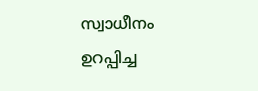സ്വാധീനം ഉറപ്പിച്ച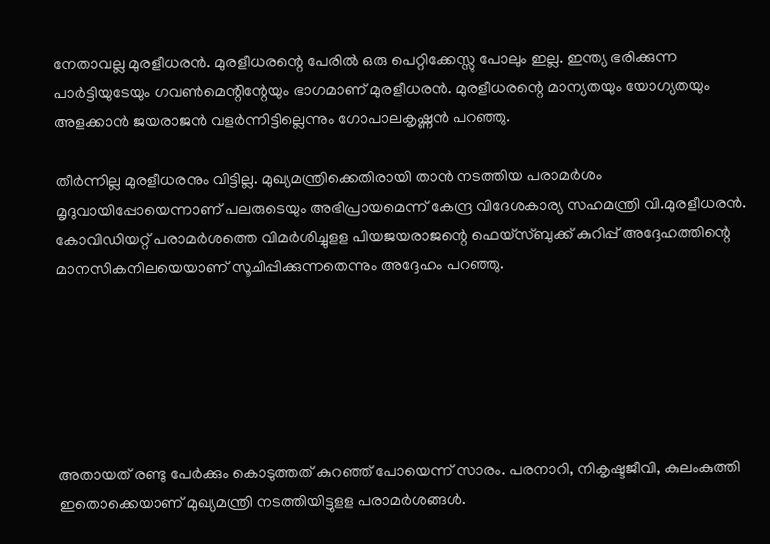നേതാവല്ല മുരളീധരന്‍. മുരളീധരന്റെ പേരില്‍ ഒരു പെറ്റിക്കേസ്സു പോലും ഇല്ല. ഇന്ത്യ ഭരിക്കുന്ന പാര്‍ട്ടിയുടേയും ഗവണ്‍മെന്റിന്റേയും ഭാഗമാണ് മുരളീധരന്‍. മുരളീധരന്റെ മാന്യതയും യോഗ്യതയും അളക്കാന്‍ ജയരാജന്‍ വളര്‍ന്നിട്ടില്ലെന്നും ഗോപാലകൃഷ്ണന്‍ പറഞ്ഞു.

തീര്‍ന്നില്ല മുരളീധരനും വിട്ടില്ല. മുഖ്യമന്ത്രിക്കെതിരായി താന്‍ നടത്തിയ പരാമര്‍ശം മൃദുവായിപ്പോയെന്നാണ് പലരുടെയും അഭിപ്രായമെന്ന് കേന്ദ്ര വിദേശകാര്യ സഹമന്ത്രി വി.മുരളീധരന്‍. കോവിഡിയറ്റ് പരാമര്‍ശത്തെ വിമര്‍ശിച്ചുളള പിയജയരാജന്റെ ഫെയ്‌സ്ബുക്ക് കുറിപ്പ് അദ്ദേഹത്തിന്റെ മാനസികനിലയെയാണ് സൂചിപ്പിക്കുന്നതെന്നും അദ്ദേഹം പറഞ്ഞു.






അതായത് രണ്ടു പേര്‍ക്കും കൊടുത്തത് കുറഞ്ഞ് പോയെന്ന് സാരം. പരനാറി, നികൃഷ്ടജീവി, കുലംകുത്തി ഇതൊക്കെയാണ് മുഖ്യമന്ത്രി നടത്തിയിട്ടുളള പരാമര്‍ശങ്ങള്‍.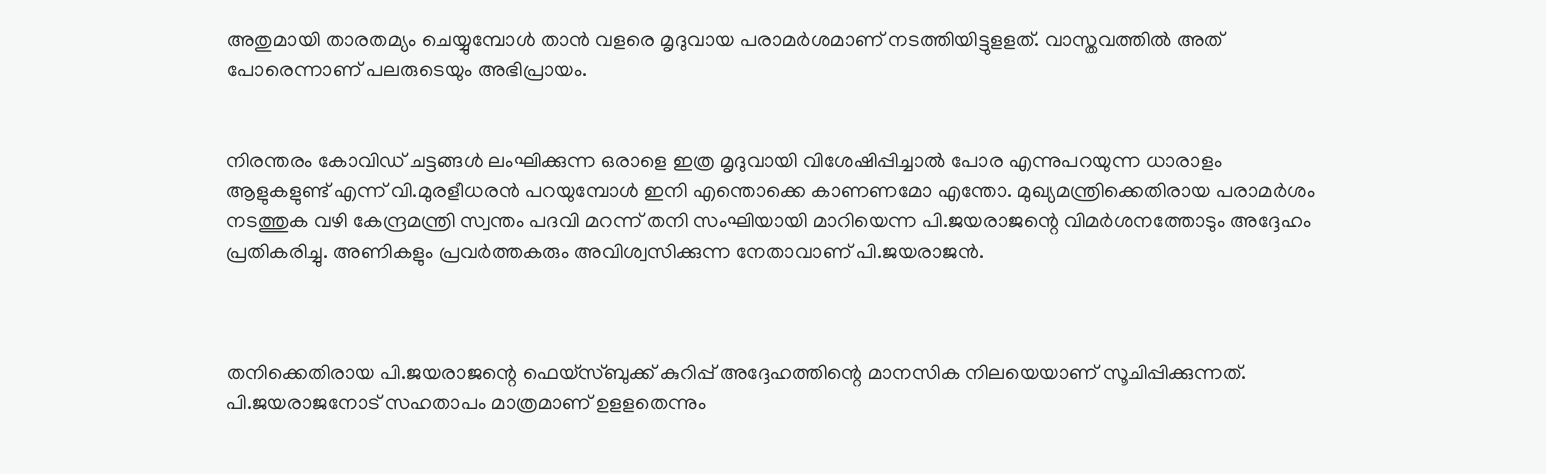അതുമായി താരതമ്യം ചെയ്യുമ്പോള്‍ താന്‍ വളരെ മൃദുവായ പരാമര്‍ശമാണ് നടത്തിയിട്ടുളളത്. വാസ്തവത്തില്‍ അത് പോരെന്നാണ് പലരുടെയും അഭിപ്രായം.


നിരന്തരം കോവിഡ് ചട്ടങ്ങള്‍ ലംഘിക്കുന്ന ഒരാളെ ഇത്ര മൃദുവായി വിശേഷിപ്പിച്ചാല്‍ പോര എന്നുപറയുന്ന ധാരാളം ആളുകളുണ്ട് എന്ന് വി.മുരളീധരന്‍ പറയുമ്പോള്‍ ഇനി എന്തൊക്കെ കാണണമോ എന്തോ. മുഖ്യമന്ത്രിക്കെതിരായ പരാമര്‍ശം നടത്തുക വഴി കേന്ദ്രമന്ത്രി സ്വന്തം പദവി മറന്ന് തനി സംഘിയായി മാറിയെന്ന പി.ജയരാജന്റെ വിമര്‍ശനത്തോടും അദ്ദേഹം പ്രതികരിച്ചു. അണികളും പ്രവര്‍ത്തകരും അവിശ്വസിക്കുന്ന നേതാവാണ് പി.ജയരാജന്‍.



തനിക്കെതിരായ പി.ജയരാജന്റെ ഫെയ്‌സ്ബുക്ക് കുറിപ്പ് അദ്ദേഹത്തിന്റെ മാനസിക നിലയെയാണ് സൂചിപ്പിക്കുന്നത്. പി.ജയരാജനോട് സഹതാപം മാത്രമാണ് ഉളളതെന്നും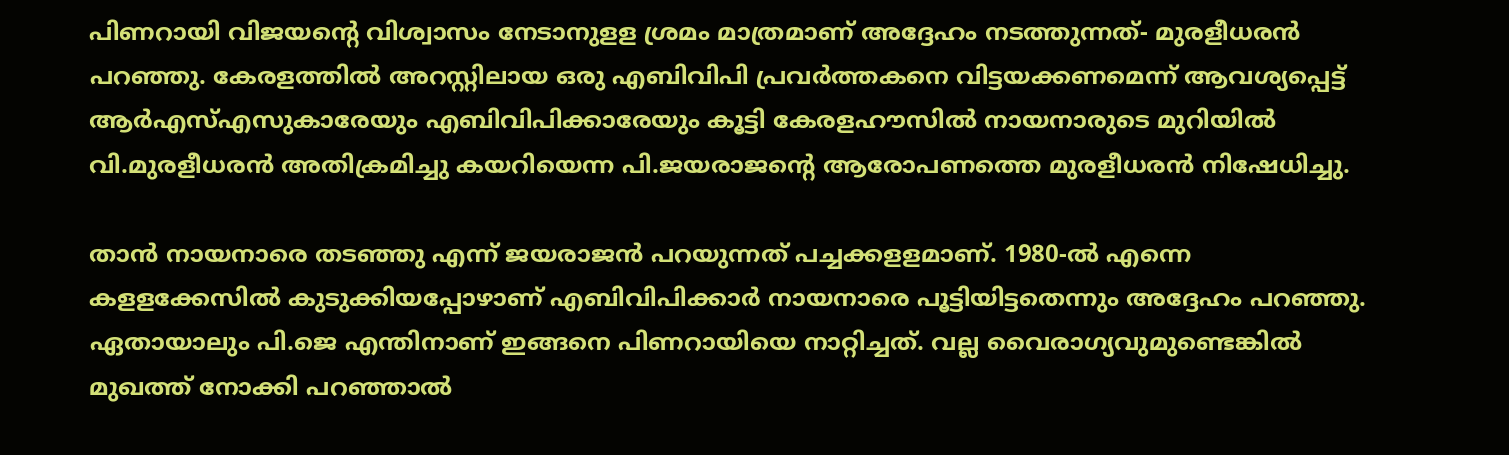പിണറായി വിജയന്റെ വിശ്വാസം നേടാനുളള ശ്രമം മാത്രമാണ് അദ്ദേഹം നടത്തുന്നത്- മുരളീധരന്‍ പറഞ്ഞു. കേരളത്തില്‍ അറസ്റ്റിലായ ഒരു എബിവിപി പ്രവര്‍ത്തകനെ വിട്ടയക്കണമെന്ന് ആവശ്യപ്പെട്ട് ആര്‍എസ്എസുകാരേയും എബിവിപിക്കാരേയും കൂട്ടി കേരളഹൗസില്‍ നായനാരുടെ മുറിയില്‍ വി.മുരളീധരന്‍ അതിക്രമിച്ചു കയറിയെന്ന പി.ജയരാജന്റെ ആരോപണത്തെ മുരളീധരന്‍ നിഷേധിച്ചു.

താന്‍ നായനാരെ തടഞ്ഞു എന്ന് ജയരാജന്‍ പറയുന്നത് പച്ചക്കളളമാണ്. 1980-ല്‍ എന്നെ കളളക്കേസില്‍ കുടുക്കിയപ്പോഴാണ് എബിവിപിക്കാര്‍ നായനാരെ പൂട്ടിയിട്ടതെന്നും അദ്ദേഹം പറഞ്ഞു. ഏതായാലും പി.ജെ എന്തിനാണ് ഇങ്ങനെ പിണറായിയെ നാറ്റിച്ചത്. വല്ല വൈരാഗ്യവുമുണ്ടെങ്കില്‍ മുഖത്ത് നോക്കി പറഞ്ഞാല്‍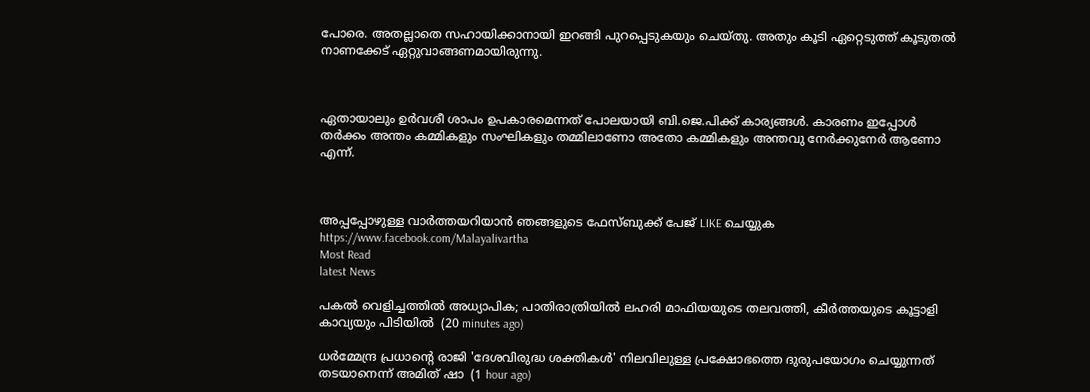പോരെ. അതല്ലാതെ സഹായിക്കാനായി ഇറങ്ങി പുറപ്പെടുകയും ചെയ്തു. അതും കൂടി ഏറ്റെടുത്ത് കൂടുതല്‍ നാണക്കേട് ഏറ്റുവാങ്ങണമായിരുന്നു.



ഏതായാലും ഉര്‍വശീ ശാപം ഉപകാരമെന്നത് പോലയായി ബി.ജെ.പിക്ക് കാര്യങ്ങള്‍. കാരണം ഇപ്പോള്‍ തര്‍ക്കം അന്തം കമ്മികളും സംഘികളും തമ്മിലാണോ അതോ കമ്മികളും അന്തവു നേര്‍ക്കുനേര്‍ ആണോ എന്ന്.



അപ്പപ്പോഴുള്ള വാര്‍ത്തയറിയാന്‍ ഞങ്ങളുടെ ഫേസ്‌ബുക്ക്‌ പേജ് LIKE ചെയ്യുക
https://www.facebook.com/Malayalivartha
Most Read
latest News

പകൽ വെളിച്ചത്തിൽ അധ്യാപിക; പാതിരാത്രിയിൽ ലഹരി മാഫിയയുടെ തലവത്തി, കീർത്തയുടെ കൂട്ടാളി കാവ്യയും പിടിയിൽ  (20 minutes ago)

ധർമ്മേന്ദ്ര പ്രധാന്റെ രാജി 'ദേശവിരുദ്ധ ശക്തികൾ' നിലവിലുള്ള പ്രക്ഷോഭത്തെ ദുരുപയോഗം ചെയ്യുന്നത് തടയാനെന്ന് അമിത് ഷാ  (1 hour ago)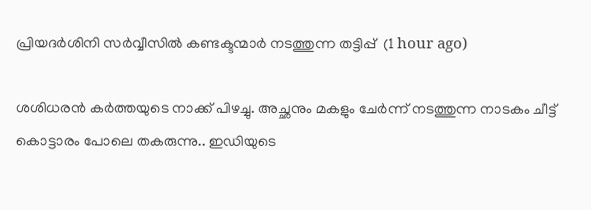പ്രിയദർശിനി സർവ്വീസിൽ കണ്ടക്ടന്മാർ നടത്തുന്ന തട്ടിപ്പ്  (1 hour ago)

ശശിധരൻ കർത്തയുടെ നാക്ക് പിഴച്ചു. അച്ഛനും മകളും ചേർന്ന് നടത്തുന്ന നാടകം ചീട്ട് കൊട്ടാരം പോലെ തകരുന്നു.. ഇഡിയുടെ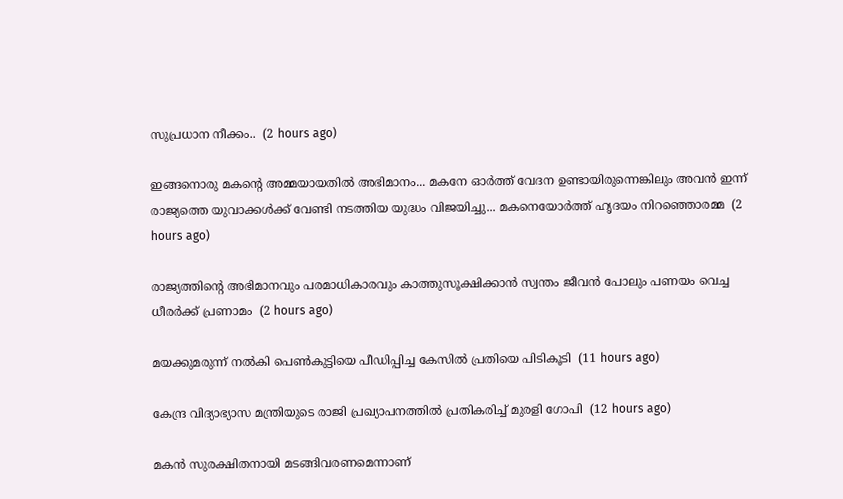സുപ്രധാന നീക്കം..  (2 hours ago)

ഇങ്ങനൊരു മകന്റെ അമ്മയായതിൽ അഭിമാനം... മകനേ ഓർത്ത് വേദന ഉണ്ടായിരുന്നെങ്കിലും അവൻ ഇന്ന് രാജ്യത്തെ യുവാക്കൾക്ക് വേണ്ടി നടത്തിയ യുദ്ധം വിജയിച്ചു... മകനെയോർത്ത് ഹൃദയം നിറഞ്ഞൊരമ്മ  (2 hours ago)

രാജ്യത്തിന്റെ അഭിമാനവും പരമാധികാരവും കാത്തുസൂക്ഷിക്കാൻ സ്വന്തം ജീവൻ പോലും പണയം വെച്ച ധീരർക്ക് പ്രണാമം  (2 hours ago)

മയക്കുമരുന്ന് നല്‍കി പെണ്‍കുട്ടിയെ പീഡിപ്പിച്ച കേസില്‍ പ്രതിയെ പിടികൂടി  (11 hours ago)

കേന്ദ്ര വിദ്യാഭ്യാസ മന്ത്രിയുടെ രാജി പ്രഖ്യാപനത്തില്‍ പ്രതികരിച്ച് മുരളി ഗോപി  (12 hours ago)

മകന്‍ സുരക്ഷിതനായി മടങ്ങിവരണമെന്നാണ്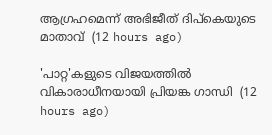ആഗ്രഹമെന്ന് അഭിജീത് ദിപ്‌കെയുടെ മാതാവ്  (12 hours ago)

'പാറ്റ'കളുടെ വിജയത്തില്‍ വികാരാധീനയായി പ്രിയങ്ക ഗാന്ധി  (12 hours ago)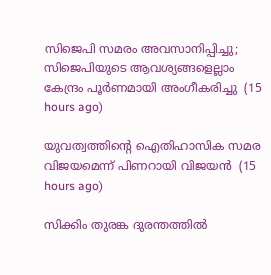സിജെപി സമരം അവസാനിപ്പിച്ചു; സിജെപിയുടെ ആവശ്യങ്ങളെല്ലാം കേന്ദ്രം പൂര്‍ണമായി അംഗീകരിച്ചു  (15 hours ago)

യുവത്വത്തിന്റെ ഐതിഹാസിക സമര വിജയമെന്ന് പിണറായി വിജയന്‍  (15 hours ago)

സിക്കിം തുരങ്ക ദുരന്തത്തില്‍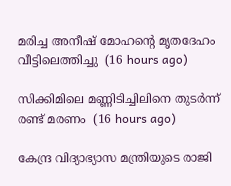മരിച്ച അനീഷ് മോഹന്റെ മൃതദേഹം വീട്ടിലെത്തിച്ചു  (16 hours ago)

സിക്കിമിലെ മണ്ണിടിച്ചിലിനെ തുടര്‍ന്ന് രണ്ട് മരണം  (16 hours ago)

കേന്ദ്ര വിദ്യാഭ്യാസ മന്ത്രിയുടെ രാജി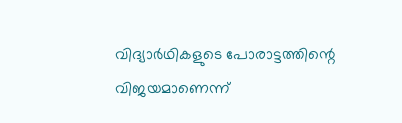വിദ്യാര്‍ഥികളുടെ പോരാട്ടത്തിന്റെ വിജയമാണെന്ന്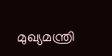മുഖ്യമന്ത്രി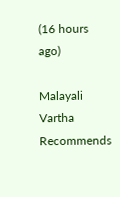(16 hours ago)

Malayali Vartha Recommends